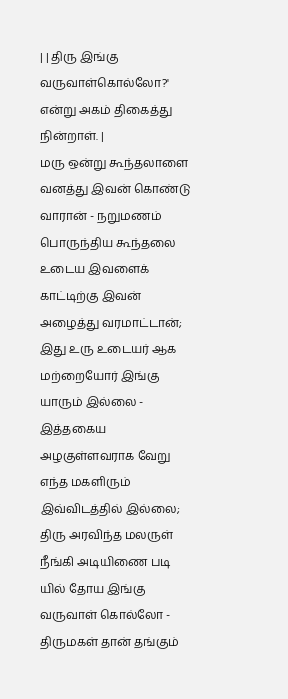| | திரு இங்கு வருவாள்கொல்லோ?' என்று அகம் திகைத்து நின்றாள். |
மரு ஒன்று கூந்தலாளை வனத்து இவன் கொண்டு வாரான் - நறுமணம் பொருந்திய கூந்தலை உடைய இவளைக் காட்டிற்கு இவன் அழைத்து வரமாட்டான்; இது உரு உடையர் ஆக மற்றையோர் இங்கு யாரும் இல்லை - இத்தகைய அழகுள்ளவராக வேறு எந்த மகளிரும் இவ்விடத்தில் இல்லை; திரு அரவிந்த மலருள் நீங்கி அடியிணை படி யில் தோய இங்கு வருவாள் கொல்லோ - திருமகள் தான் தங்கும்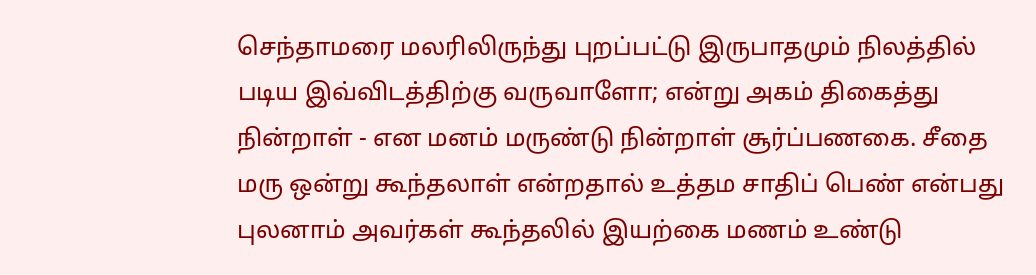செந்தாமரை மலரிலிருந்து புறப்பட்டு இருபாதமும் நிலத்தில் படிய இவ்விடத்திற்கு வருவாளோ; என்று அகம் திகைத்து நின்றாள் - என மனம் மருண்டு நின்றாள் சூர்ப்பணகை. சீதை மரு ஒன்று கூந்தலாள் என்றதால் உத்தம சாதிப் பெண் என்பது புலனாம் அவர்கள் கூந்தலில் இயற்கை மணம் உண்டு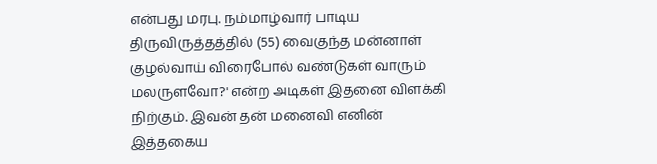என்பது மரபு. நம்மாழ்வார் பாடிய திருவிருத்தத்தில் (55) வைகுந்த மன்னாள் குழல்வாய் விரைபோல் வண்டுகள் வாரும் மலருளவோ?' என்ற அடிகள் இதனை விளக்கி நிற்கும். இவன் தன் மனைவி எனின் இத்தகைய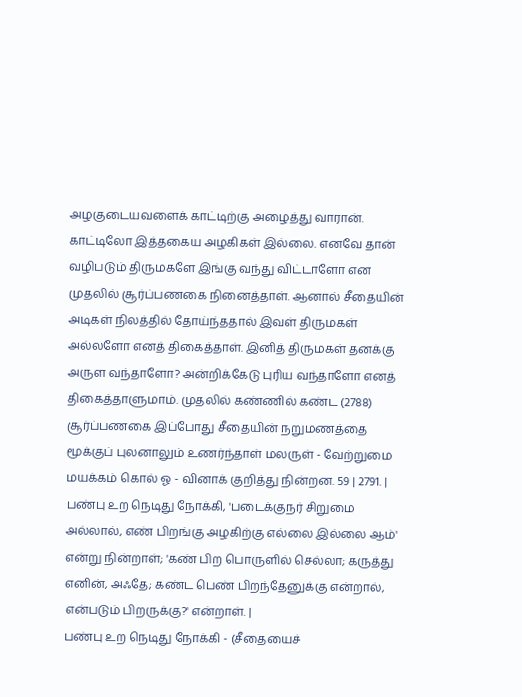அழகுடையவளைக் காட்டிற்கு அழைத்து வாரான். காட்டிலோ இத்தகைய அழகிகள் இல்லை. எனவே தான் வழிபடும் திருமகளே இங்கு வந்து விட்டாளோ என முதலில் சூர்ப்பணகை நினைத்தாள். ஆனால் சீதையின் அடிகள் நிலத்தில் தோய்ந்ததால் இவள் திருமகள் அல்லளோ எனத் திகைத்தாள். இனித் திருமகள் தனக்கு அருள வந்தாளோ? அன்றிக்கேடு புரிய வந்தாளோ எனத் திகைத்தாளுமாம். முதலில் கண்ணில் கண்ட (2788) சூர்ப்பணகை இப்போது சீதையின் நறுமணத்தை மூக்குப் புலனாலும் உணர்ந்தாள் மலருள் - வேற்றுமை மயக்கம் கொல் ஓ - வினாக் குறித்து நின்றன. 59 | 2791. | பண்பு உற நெடிது நோக்கி, 'படைக்குநர் சிறுமை அல்லால், எண் பிறங்கு அழகிற்கு எல்லை இல்லை ஆம்' என்று நின்றாள்; 'கண் பிற பொருளில் செல்லா; கருத்து எனின், அஃதே; கண்ட பெண் பிறந்தேனுக்கு என்றால், என்படும் பிறருக்கு?' என்றாள். |
பண்பு உற நெடிது நோக்கி - (சீதையைச்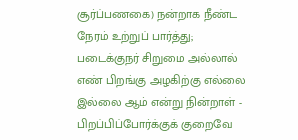சூர்ப்பணகை) நன்றாக நீண்ட நேரம் உற்றுப் பார்த்து; படைக்குநர் சிறுமை அல்லால் எண் பிறங்கு அழகிற்கு எல்லை இல்லை ஆம் என்று நின்றாள் - பிறப்பிப்போர்க்குக் குறைவே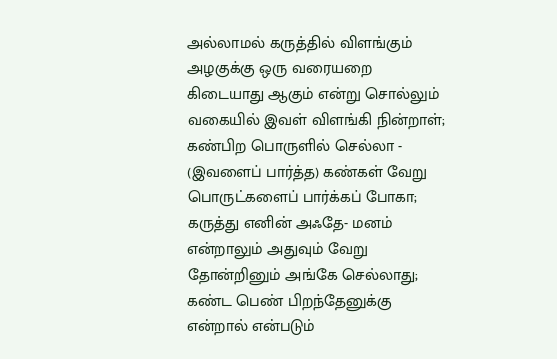அல்லாமல் கருத்தில் விளங்கும் அழகுக்கு ஒரு வரையறை கிடையாது ஆகும் என்று சொல்லும் வகையில் இவள் விளங்கி நின்றாள்; கண்பிற பொருளில் செல்லா - (இவளைப் பார்த்த) கண்கள் வேறு பொருட்களைப் பார்க்கப் போகா; கருத்து எனின் அஃதே- மனம் என்றாலும் அதுவும் வேறு தோன்றினும் அங்கே செல்லாது; கண்ட பெண் பிறந்தேனுக்கு என்றால் என்படும்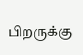பிறருக்கு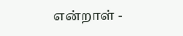என்றாள் -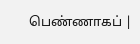பெண்ணாகப் |